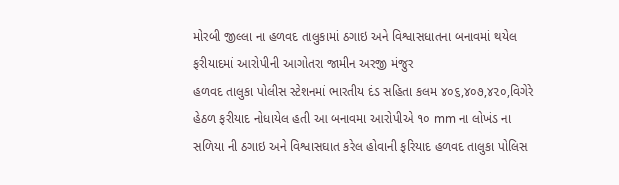મોરબી જીલ્લા ના હળવદ તાલુકામાં ઠગાઇ અને વિશ્વાસધાતના બનાવમાં થયેલ ફરીયાદમાં આરોપીની આગોતરા જામીન અરજી મંજુર
હળવદ તાલુકા પોલીસ સ્ટેશનમાં ભારતીય દંડ સહિતા કલમ ૪૦૬,૪૦૭,૪૨૦,વિગેરે હેઠળ ફરીયાદ નોધાયેલ હતી આ બનાવમા આરોપીએ ૧૦ mm ના લોખંડ ના સળિયા ની ઠગાઇ અને વિશ્વાસઘાત કરેલ હોવાની ફરિયાદ હળવદ તાલુકા પોલિસ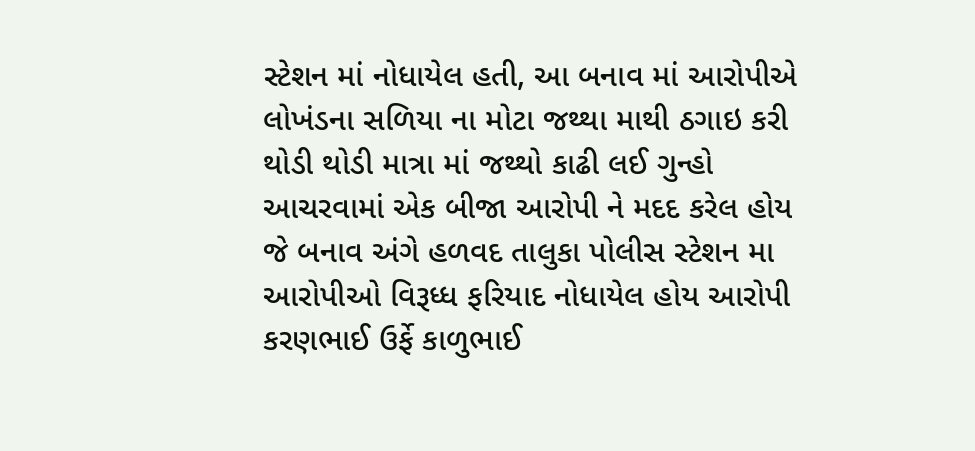સ્ટેશન માં નોધાયેલ હતી, આ બનાવ માં આરોપીએ લોખંડના સળિયા ના મોટા જથ્થા માથી ઠગાઇ કરી થોડી થોડી માત્રા માં જથ્થો કાઢી લઈ ગુન્હો આચરવામાં એક બીજા આરોપી ને મદદ કરેલ હોય જે બનાવ અંગે હળવદ તાલુકા પોલીસ સ્ટેશન મા આરોપીઓ વિરૂધ્ધ ફરિયાદ નોધાયેલ હોય આરોપી કરણભાઈ ઉર્ફે કાળુભાઈ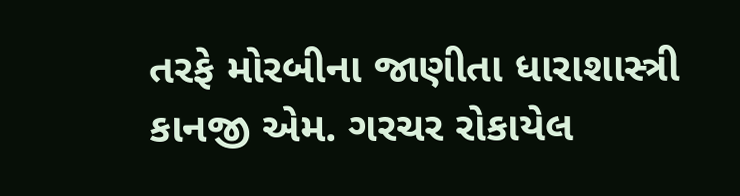તરફે મોરબીના જાણીતા ધારાશાસ્ત્રી કાનજી એમ. ગરચર રોકાયેલ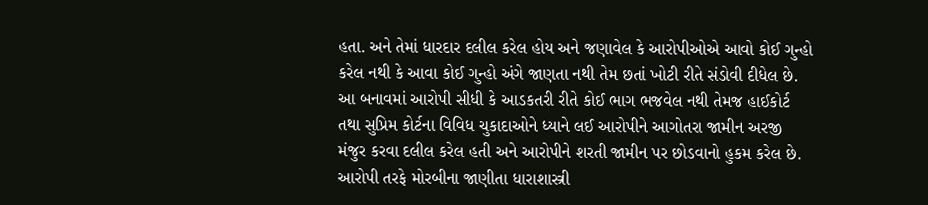હતા. અને તેમાં ધારદાર દલીલ કરેલ હોય અને જણાવેલ કે આરોપીઓએ આવો કોઈ ગુન્હો કરેલ નથી કે આવા કોઈ ગુન્હો અંગે જાણતા નથી તેમ છતાં ખોટી રીતે સંડોવી દીધેલ છે. આ બનાવમાં આરોપી સીધી કે આડકતરી રીતે કોઈ ભાગ ભજવેલ નથી તેમજ હાઈકોર્ટ તથા સુપ્રિમ કોર્ટના વિવિધ ચુકાદાઓને ધ્યાને લઈ આરોપીને આગોતરા જામીન અરજી મંજુર કરવા દલીલ કરેલ હતી અને આરોપીને શરતી જામીન પર છોડવાનો હુકમ કરેલ છે. આરોપી તરફે મોરબીના જાણીતા ધારાશાસ્ત્રી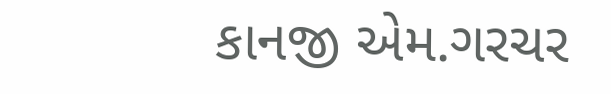કાનજી એમ.ગરચર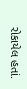રોકાયેલ હતાં.